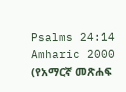Psalms 24:14
Amharic 2000 (የአማርኛ መጽሐፍ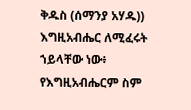ቅዱስ (ሰማንያ አሃዱ))
እግዚአብሔር ለሚፈሩት ኀይላቸው ነው፥ የእግዚአብሔርም ስም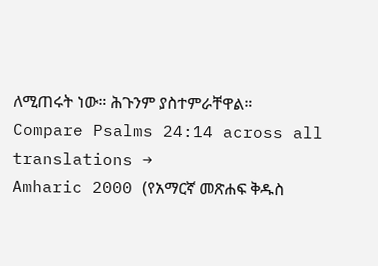ለሚጠሩት ነው። ሕጉንም ያስተምራቸዋል።
Compare Psalms 24:14 across all translations →
Amharic 2000 (የአማርኛ መጽሐፍ ቅዱስ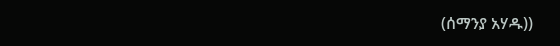(ሰማንያ አሃዱ))